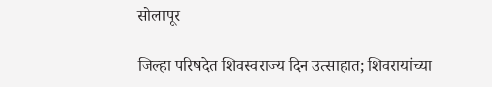सोलापूर

जिल्हा परिषदेत शिवस्वराज्य दिन उत्साहात; शिवरायांच्या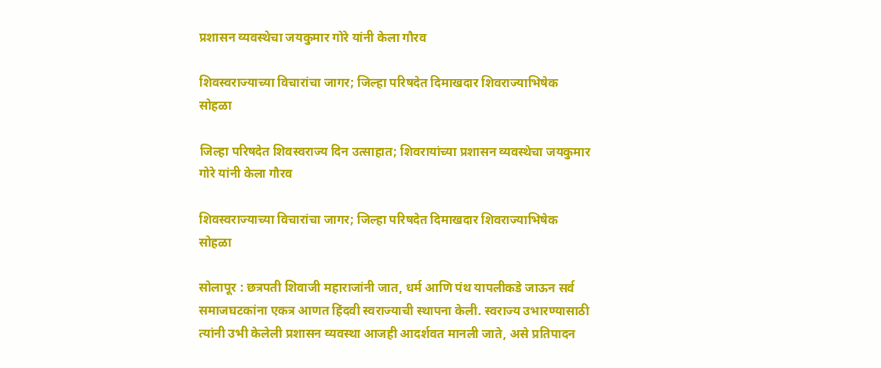प्रशासन व्यवस्थेचा जयकुमार गोरे यांनी केला गौरव

शिवस्वराज्याच्या विचारांचा जागर; जिल्हा परिषदेत दिमाखदार शिवराज्याभिषेक सोहळा

जिल्हा परिषदेत शिवस्वराज्य दिन उत्साहात; शिवरायांच्या प्रशासन व्यवस्थेचा जयकुमार गोरे यांनी केला गौरव

शिवस्वराज्याच्या विचारांचा जागर; जिल्हा परिषदेत दिमाखदार शिवराज्याभिषेक सोहळा

सोलापूर : छत्रपती शिवाजी महाराजांनी जात, धर्म आणि पंथ यापलीकडे जाऊन सर्व समाजघटकांना एकत्र आणत हिंदवी स्वराज्याची स्थापना केली. स्वराज्य उभारण्यासाठी त्यांनी उभी केलेली प्रशासन व्यवस्था आजही आदर्शवत मानली जाते, असे प्रतिपादन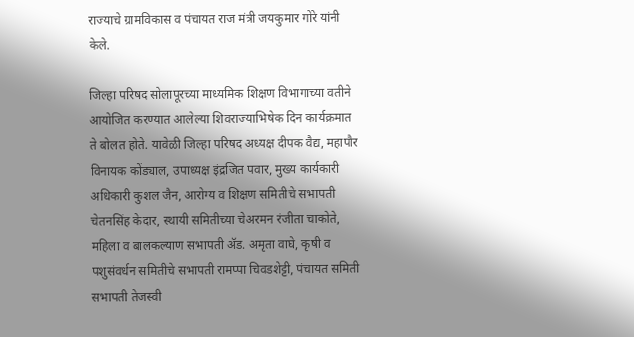राज्याचे ग्रामविकास व पंचायत राज मंत्री जयकुमार गोरे यांनी केले.

जिल्हा परिषद सोलापूरच्या माध्यमिक शिक्षण विभागाच्या वतीने आयोजित करण्यात आलेल्या शिवराज्याभिषेक दिन कार्यक्रमात ते बोलत होते. यावेळी जिल्हा परिषद अध्यक्ष दीपक वैद्य, महापौर विनायक कोंड्याल, उपाध्यक्ष इंद्रजित पवार, मुख्य कार्यकारी अधिकारी कुशल जैन, आरोग्य व शिक्षण समितीचे सभापती चेतनसिंह केदार, स्थायी समितीच्या चेअरमन रंजीता चाकोते, महिला व बालकल्याण सभापती ॲड. अमृता वाघे, कृषी व पशुसंवर्धन समितीचे सभापती रामप्पा चिवडशेट्टी, पंचायत समिती सभापती तेजस्वी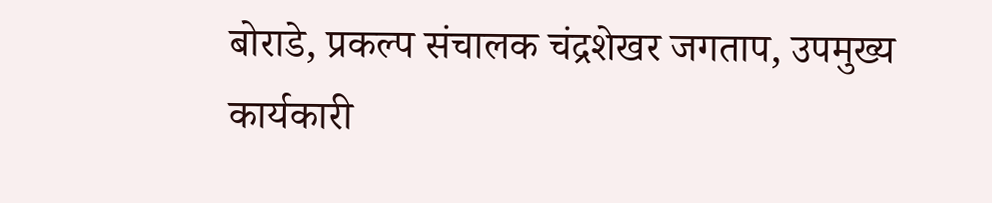बोराडे, प्रकल्प संचालक चंद्रशेखर जगताप, उपमुख्य कार्यकारी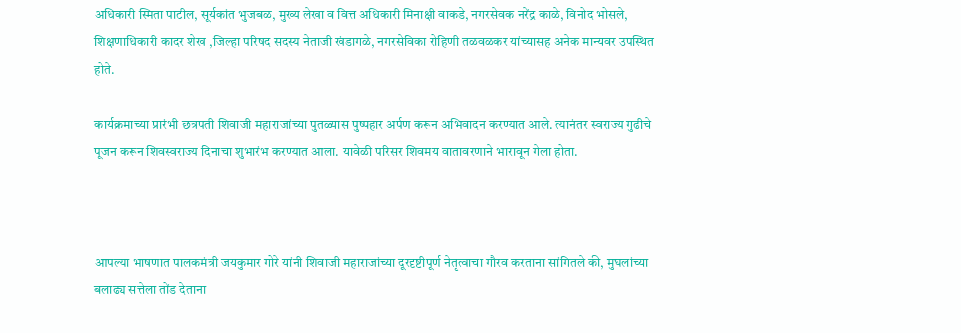अधिकारी स्मिता पाटील, सूर्यकांत भुजबळ, मुख्य लेखा व वित्त अधिकारी मिनाक्षी वाकडे, नगरसेवक नरेंद्र काळे, विनोद भोसले, शिक्षणाधिकारी कादर शेख ,जिल्हा परिषद सदस्य नेताजी खंडागळे, नगरसेविका रोहिणी तळवळकर यांच्यासह अनेक मान्यवर उपस्थित होते.

कार्यक्रमाच्या प्रारंभी छत्रपती शिवाजी महाराजांच्या पुतळ्यास पुष्पहार अर्पण करून अभिवादन करण्यात आले. त्यानंतर स्वराज्य गुढीचे पूजन करून शिवस्वराज्य दिनाचा शुभारंभ करण्यात आला. यावेळी परिसर शिवमय वातावरणाने भारावून गेला होता.



आपल्या भाषणात पालकमंत्री जयकुमार गोरे यांनी शिवाजी महाराजांच्या दूरदृष्टीपूर्ण नेतृत्वाचा गौरव करताना सांगितले की, मुघलांच्या बलाढ्य सत्तेला तोंड देताना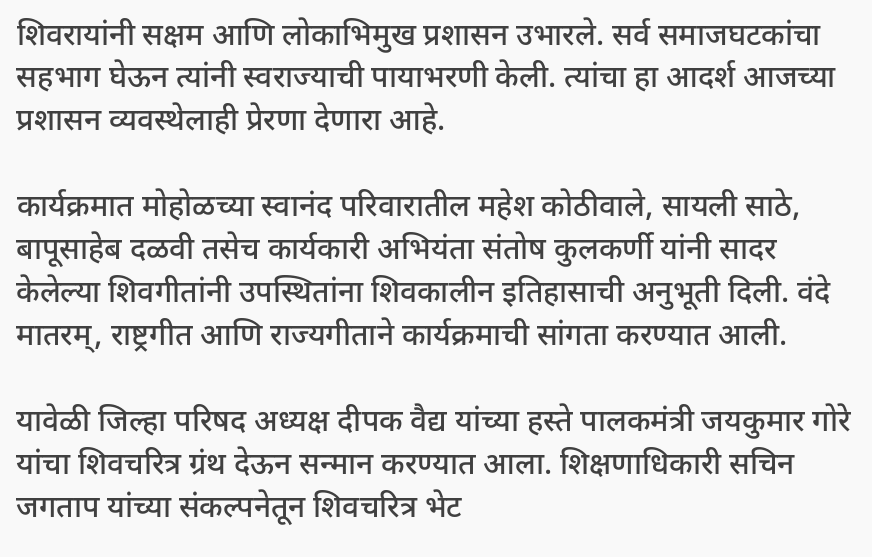शिवरायांनी सक्षम आणि लोकाभिमुख प्रशासन उभारले. सर्व समाजघटकांचा सहभाग घेऊन त्यांनी स्वराज्याची पायाभरणी केली. त्यांचा हा आदर्श आजच्या प्रशासन व्यवस्थेलाही प्रेरणा देणारा आहे.

कार्यक्रमात मोहोळच्या स्वानंद परिवारातील महेश कोठीवाले, सायली साठे, बापूसाहेब दळवी तसेच कार्यकारी अभियंता संतोष कुलकर्णी यांनी सादर केलेल्या शिवगीतांनी उपस्थितांना शिवकालीन इतिहासाची अनुभूती दिली. वंदे मातरम्, राष्ट्रगीत आणि राज्यगीताने कार्यक्रमाची सांगता करण्यात आली.

यावेळी जिल्हा परिषद अध्यक्ष दीपक वैद्य यांच्या हस्ते पालकमंत्री जयकुमार गोरे यांचा शिवचरित्र ग्रंथ देऊन सन्मान करण्यात आला. शिक्षणाधिकारी सचिन जगताप यांच्या संकल्पनेतून शिवचरित्र भेट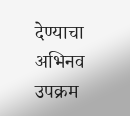देण्याचा अभिनव उपक्रम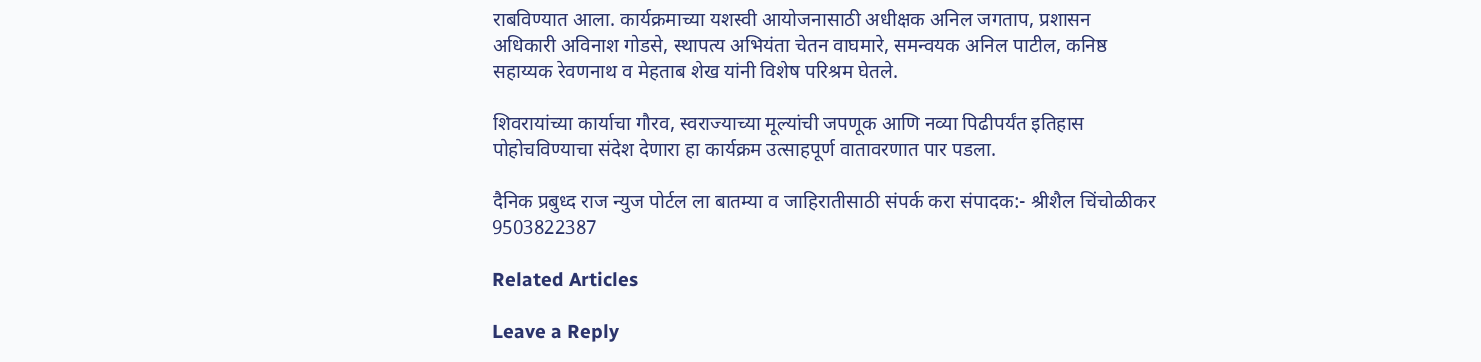राबविण्यात आला. कार्यक्रमाच्या यशस्वी आयोजनासाठी अधीक्षक अनिल जगताप, प्रशासन अधिकारी अविनाश गोडसे, स्थापत्य अभियंता चेतन वाघमारे, समन्वयक अनिल पाटील, कनिष्ठ सहाय्यक रेवणनाथ व मेहताब शेख यांनी विशेष परिश्रम घेतले.

शिवरायांच्या कार्याचा गौरव, स्वराज्याच्या मूल्यांची जपणूक आणि नव्या पिढीपर्यंत इतिहास पोहोचविण्याचा संदेश देणारा हा कार्यक्रम उत्साहपूर्ण वातावरणात पार पडला.

दैनिक प्रबुध्द राज न्युज पोर्टल ला बातम्या व जाहिरातीसाठी संपर्क करा संपादक:- श्रीशैल चिंचोळीकर 9503822387

Related Articles

Leave a Reply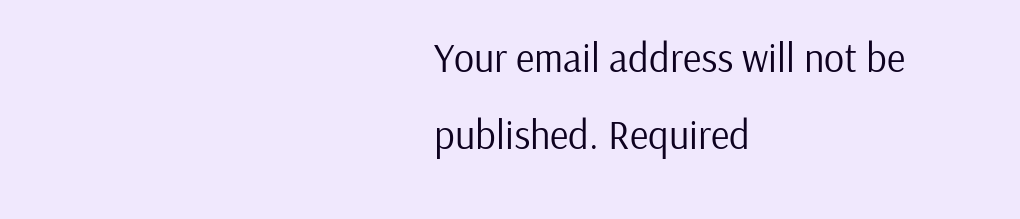Your email address will not be published. Required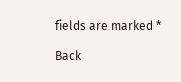fields are marked *

Back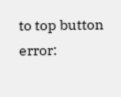to top button
error: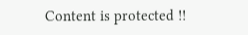Content is protected !!